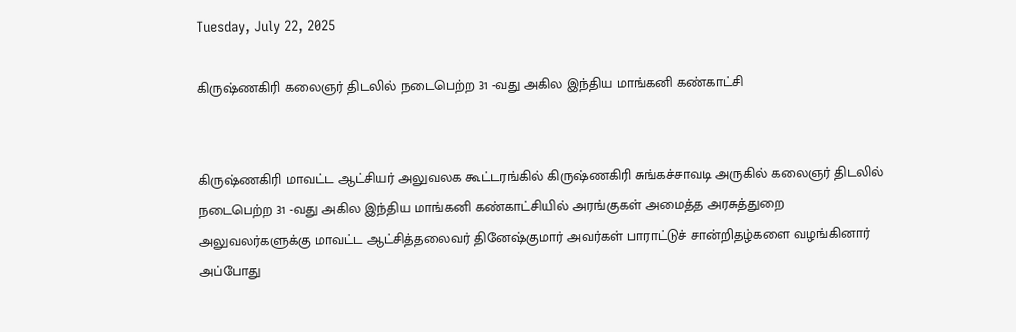Tuesday, July 22, 2025

கிருஷ்ணகிரி கலைஞர் திடலில் நடைபெற்ற 31 -வது அகில இந்திய மாங்கனி கண்காட்சி


கிருஷ்ணகிரி மாவட்ட ஆட்சியர் அலுவலக கூட்டரங்கில் கிருஷ்ணகிரி சுங்கச்சாவடி அருகில் கலைஞர் திடலில் நடைபெற்ற 31 -வது அகில இந்திய மாங்கனி கண்காட்சியில் அரங்குகள் அமைத்த அரசுத்துறை அலுவலர்களுக்கு மாவட்ட ஆட்சித்தலைவர் தினேஷ்குமார் அவர்கள் பாராட்டுச் சான்றிதழ்களை வழங்கினார் அப்போது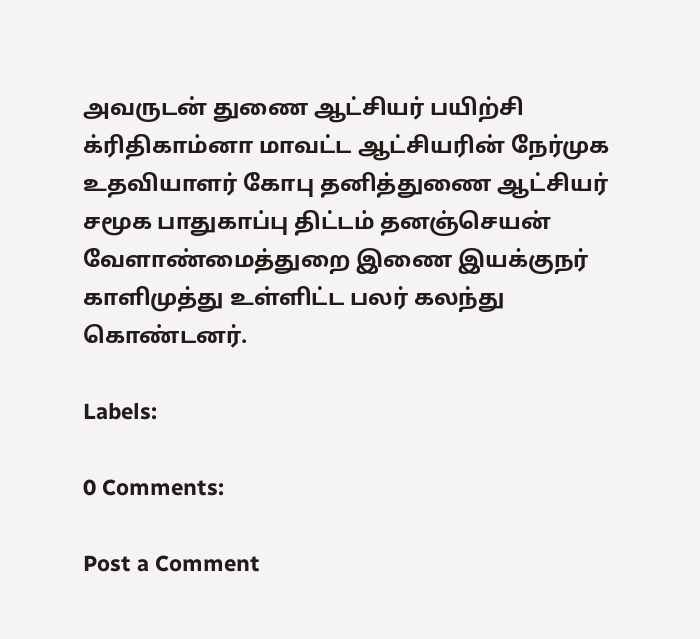அவருடன் துணை ஆட்சியர் பயிற்சி க்ரிதிகாம்னா மாவட்ட ஆட்சியரின் நேர்முக உதவியாளர் கோபு தனித்துணை ஆட்சியர் சமூக பாதுகாப்பு திட்டம் தனஞ்செயன் வேளாண்மைத்துறை இணை இயக்குநர் காளிமுத்து உள்ளிட்ட பலர் கலந்து கொண்டனர்.

Labels:

0 Comments:

Post a Comment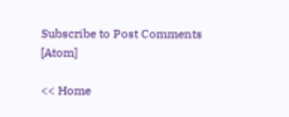Subscribe to Post Comments [Atom]

<< Home